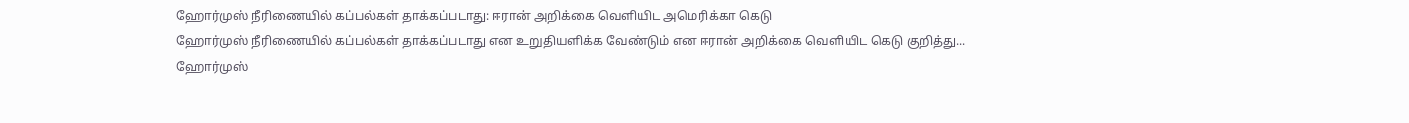ஹோர்முஸ் நீரிணையில் கப்பல்கள் தாக்கப்படாது: ஈரான் அறிக்கை வெளியிட அமெரிக்கா கெடு
ஹோர்முஸ் நீரிணையில் கப்பல்கள் தாக்கப்படாது என உறுதியளிக்க வேண்டும் என ஈரான் அறிக்கை வெளியிட கெடு குறித்து...
ஹோர்முஸ்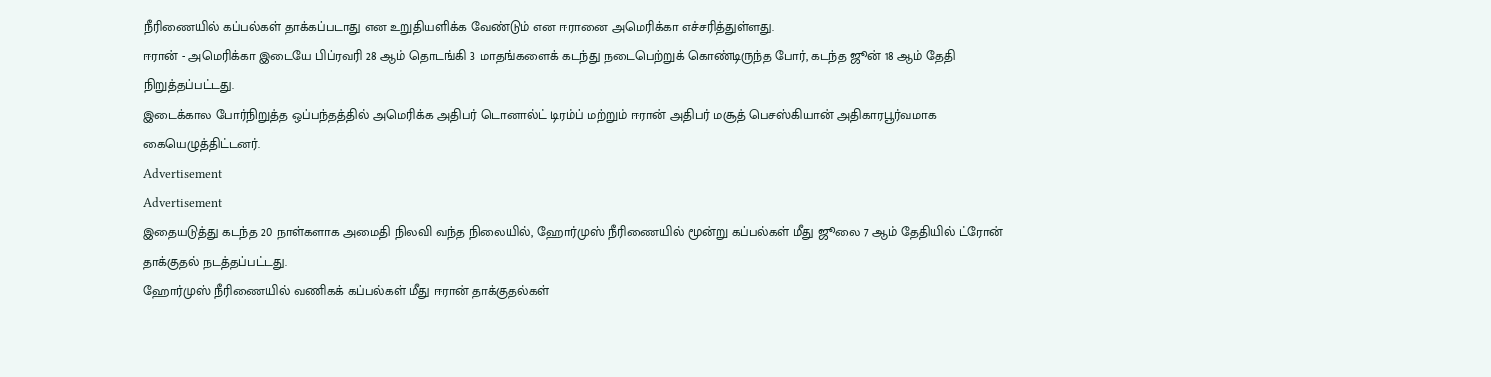நீரிணையில் கப்பல்கள் தாக்கப்படாது என உறுதியளிக்க வேண்டும் என ஈரானை அமெரிக்கா எச்சரித்துள்ளது.
ஈரான் - அமெரிக்கா இடையே பிப்ரவரி 28 ஆம் தொடங்கி 3 மாதங்களைக் கடந்து நடைபெற்றுக் கொண்டிருந்த போர், கடந்த ஜூன் 18 ஆம் தேதி நிறுத்தப்பட்டது.
இடைக்கால போர்நிறுத்த ஒப்பந்தத்தில் அமெரிக்க அதிபர் டொனால்ட் டிரம்ப் மற்றும் ஈரான் அதிபர் மசூத் பெசஸ்கியான் அதிகாரபூர்வமாக கையெழுத்திட்டனர்.
Advertisement
Advertisement
இதையடுத்து கடந்த 20 நாள்களாக அமைதி நிலவி வந்த நிலையில், ஹோர்முஸ் நீரிணையில் மூன்று கப்பல்கள் மீது ஜூலை 7 ஆம் தேதியில் ட்ரோன் தாக்குதல் நடத்தப்பட்டது.
ஹோர்முஸ் நீரிணையில் வணிகக் கப்பல்கள் மீது ஈரான் தாக்குதல்கள்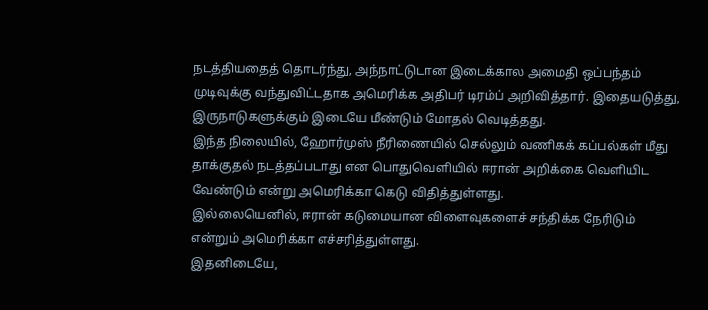நடத்தியதைத் தொடர்ந்து, அந்நாட்டுடான இடைக்கால அமைதி ஒப்பந்தம் முடிவுக்கு வந்துவிட்டதாக அமெரிக்க அதிபர் டிரம்ப் அறிவித்தார். இதையடுத்து, இருநாடுகளுக்கும் இடையே மீண்டும் மோதல் வெடித்தது.
இந்த நிலையில், ஹோர்முஸ் நீரிணையில் செல்லும் வணிகக் கப்பல்கள் மீது தாக்குதல் நடத்தப்படாது என பொதுவெளியில் ஈரான் அறிக்கை வெளியிட வேண்டும் என்று அமெரிக்கா கெடு விதித்துள்ளது.
இல்லையெனில், ஈரான் கடுமையான விளைவுகளைச் சந்திக்க நேரிடும் என்றும் அமெரிக்கா எச்சரித்துள்ளது.
இதனிடையே,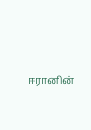ஈரானின்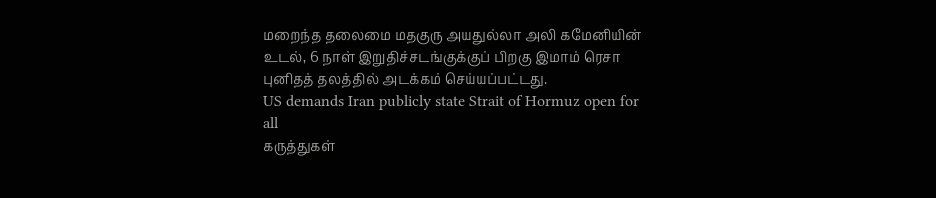மறைந்த தலைமை மதகுரு அயதுல்லா அலி கமேனியின் உடல், 6 நாள் இறுதிச்சடங்குக்குப் பிறகு இமாம் ரெசா புனிதத் தலத்தில் அடக்கம் செய்யப்பட்டது.
US demands Iran publicly state Strait of Hormuz open for all
கருத்துகள்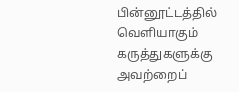பின்னூட்டத்தில் வெளியாகும் கருத்துகளுக்கு அவற்றைப்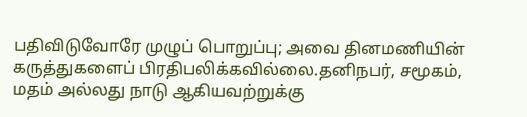பதிவிடுவோரே முழுப் பொறுப்பு; அவை தினமணியின் கருத்துகளைப் பிரதிபலிக்கவில்லை.தனிநபர், சமூகம், மதம் அல்லது நாடு ஆகியவற்றுக்கு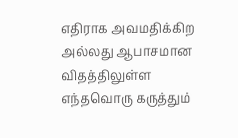எதிராக அவமதிக்கிற அல்லது ஆபாசமான விதத்திலுள்ள எந்தவொரு கருத்தும்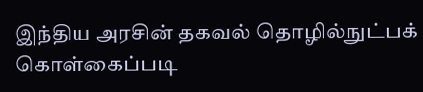இந்திய அரசின் தகவல் தொழில்நுட்பக் கொள்கைப்படி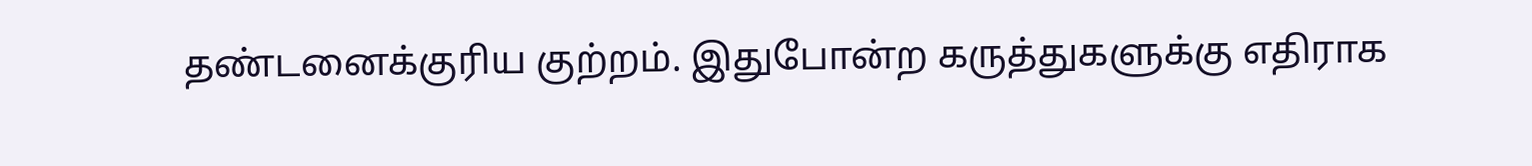தண்டனைக்குரிய குற்றம். இதுபோன்ற கருத்துகளுக்கு எதிராக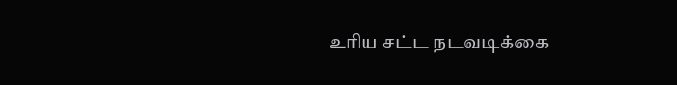உரிய சட்ட நடவடிக்கை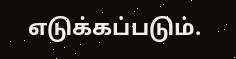எடுக்கப்படும்.